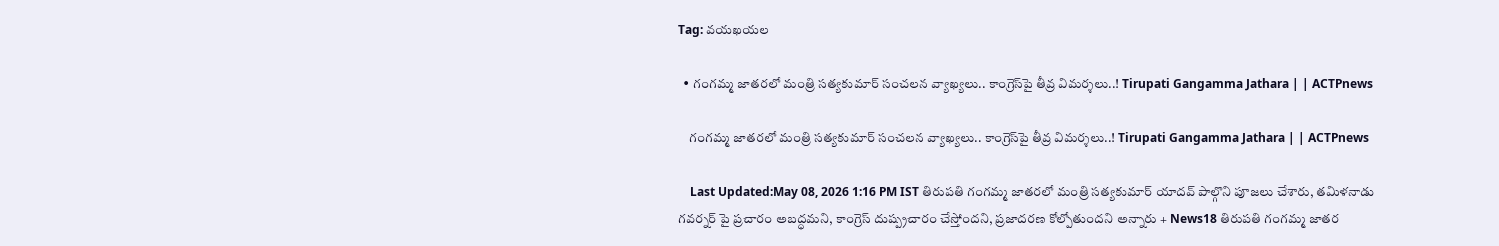Tag: వయఖయల

  • గంగమ్మ జాతరలో మంత్రి సత్యకుమార్ సంచలన వ్యాఖ్యలు.. కాంగ్రెస్‌పై తీవ్ర విమర్శలు..! Tirupati Gangamma Jathara | | ACTPnews

    గంగమ్మ జాతరలో మంత్రి సత్యకుమార్ సంచలన వ్యాఖ్యలు.. కాంగ్రెస్‌పై తీవ్ర విమర్శలు..! Tirupati Gangamma Jathara | | ACTPnews

    Last Updated:May 08, 2026 1:16 PM IST తిరుపతి గంగమ్మ జాతరలో మంత్రి సత్యకుమార్ యాదవ్ పాల్గొని పూజలు చేశారు, తమిళనాడు గవర్నర్ పై ప్రచారం అబద్ధమని, కాంగ్రెస్ దుష్ప్రచారం చేస్తోందని, ప్రజాదరణ కోల్పోతుందని అన్నారు + News18 తిరుపతి గంగమ్మ జాతర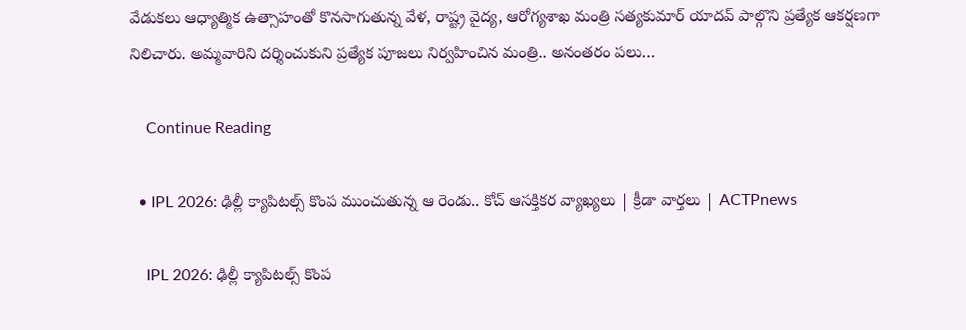వేడుకలు ఆధ్యాత్మిక ఉత్సాహంతో కొనసాగుతున్న వేళ, రాష్ట్ర వైద్య, ఆరోగ్యశాఖ మంత్రి సత్యకుమార్ యాదవ్ పాల్గొని ప్రత్యేక ఆకర్షణగా నిలిచారు. అమ్మవారిని దర్శించుకుని ప్రత్యేక పూజలు నిర్వహించిన మంత్రి.. అనంతరం పలు…

    Continue Reading

  • IPL 2026: ఢిల్లీ క్యాపిటల్స్ కొంప ముంచుతున్న ఆ రెండు.. కోచ్ ఆసక్తికర వ్యాఖ్యలు | క్రీడా వార్తలు | ACTPnews

    IPL 2026: ఢిల్లీ క్యాపిటల్స్ కొంప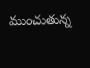ముంచుతున్న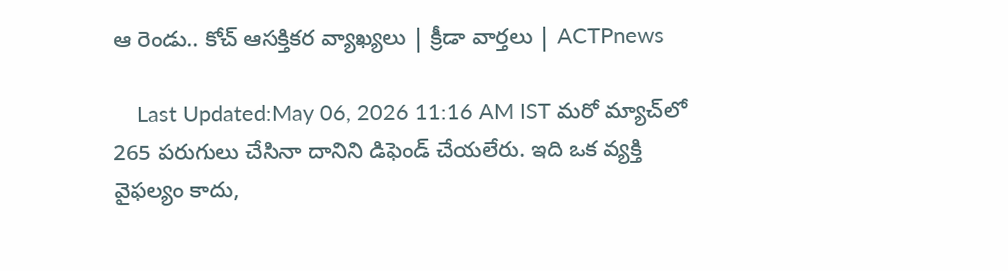ఆ రెండు.. కోచ్ ఆసక్తికర వ్యాఖ్యలు | క్రీడా వార్తలు | ACTPnews

    Last Updated:May 06, 2026 11:16 AM IST మరో మ్యాచ్‌లో 265 పరుగులు చేసినా దానిని డిఫెండ్ చేయలేరు. ఇది ఒక వ్యక్తి వైఫల్యం కాదు,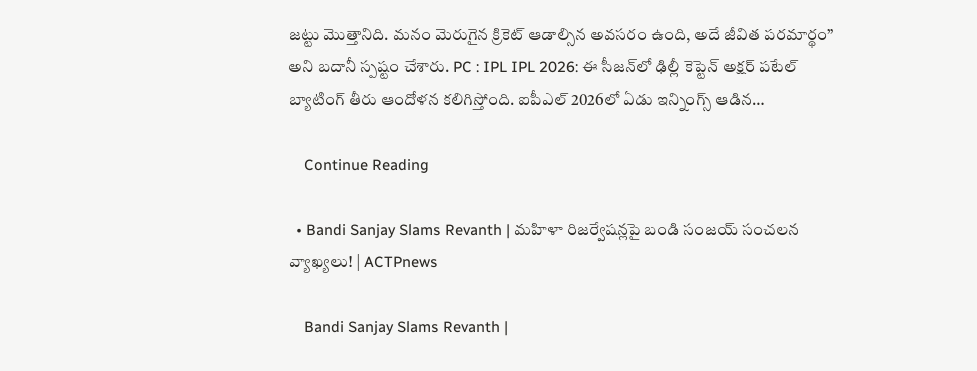జట్టు మొత్తానిది. మనం మెరుగైన క్రికెట్ ఆడాల్సిన అవసరం ఉంది, అదే జీవిత పరమార్థం” అని బదానీ స్పష్టం చేశారు. PC : IPL IPL 2026: ఈ సీజన్‌లో ఢిల్లీ కెప్టెన్ అక్షర్ పటేల్ బ్యాటింగ్ తీరు ఆందోళన కలిగిస్తోంది. ఐపీఎల్ 2026లో ఏడు ఇన్నింగ్స్ ఆడిన…

    Continue Reading

  • Bandi Sanjay Slams Revanth | మహిళా రిజర్వేషన్లపై బండి సంజయ్ సంచలన వ్యాఖ్యలు! | ACTPnews

    Bandi Sanjay Slams Revanth |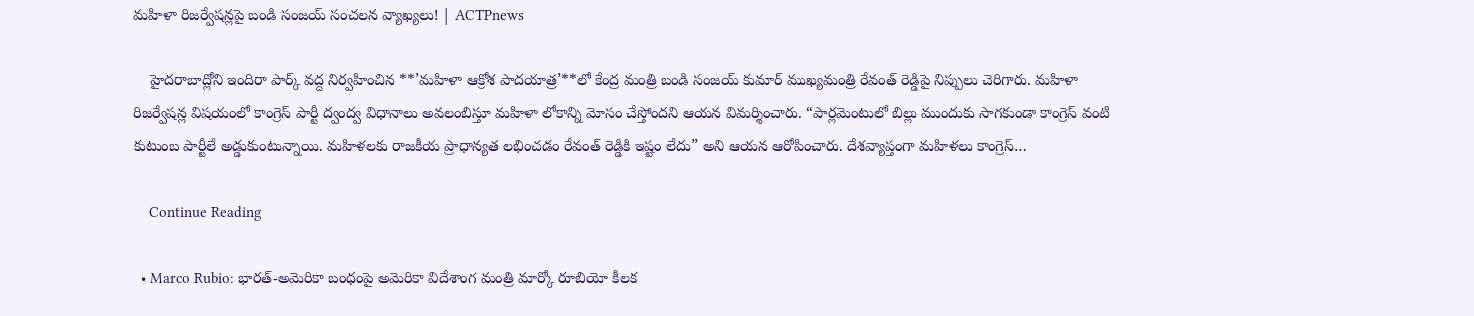మహిళా రిజర్వేషన్లపై బండి సంజయ్ సంచలన వ్యాఖ్యలు! | ACTPnews

    హైదరాబాద్లోని ఇందిరా పార్క్ వద్ద నిర్వహించిన **’మహిళా ఆక్రోశ పాదయాత్ర’**లో కేంద్ర మంత్రి బండి సంజయ్ కుమార్ ముఖ్యమంత్రి రేవంత్ రెడ్డిపై నిప్పులు చెరిగారు. మహిళా రిజర్వేషన్ల విషయంలో కాంగ్రెస్ పార్టీ ద్వంద్వ విధానాలు అవలంబిస్తూ మహిళా లోకాన్ని మోసం చేస్తోందని ఆయన విమర్శించారు. “పార్లమెంటులో బిల్లు ముందుకు సాగకుండా కాంగ్రెస్ వంటి కుటుంబ పార్టీలే అడ్డుకుంటున్నాయి. మహిళలకు రాజకీయ ప్రాధాన్యత లభించడం రేవంత్ రెడ్డికి ఇష్టం లేదు” అని ఆయన ఆరోపించారు. దేశవ్యాప్తంగా మహిళలు కాంగ్రెస్…

    Continue Reading

  • Marco Rubio: భారత్-అమెరికా బంధంపై అమెరికా విదేశాంగ మంత్రి మార్కో రూబియో కీలక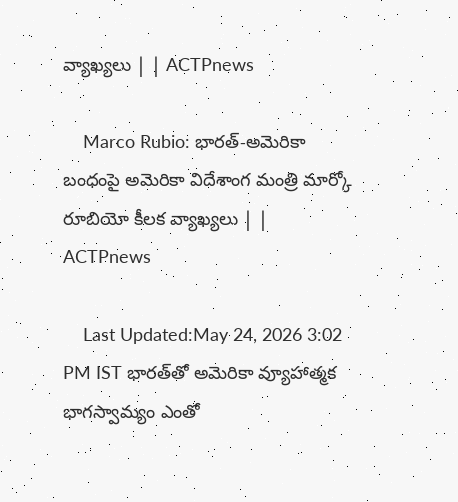వ్యాఖ్యలు | | ACTPnews

    Marco Rubio: భారత్-అమెరికా బంధంపై అమెరికా విదేశాంగ మంత్రి మార్కో రూబియో కీలక వ్యాఖ్యలు | | ACTPnews

    Last Updated:May 24, 2026 3:02 PM IST భారత్‌తో అమెరికా వ్యూహాత్మక భాగస్వామ్యం ఎంతో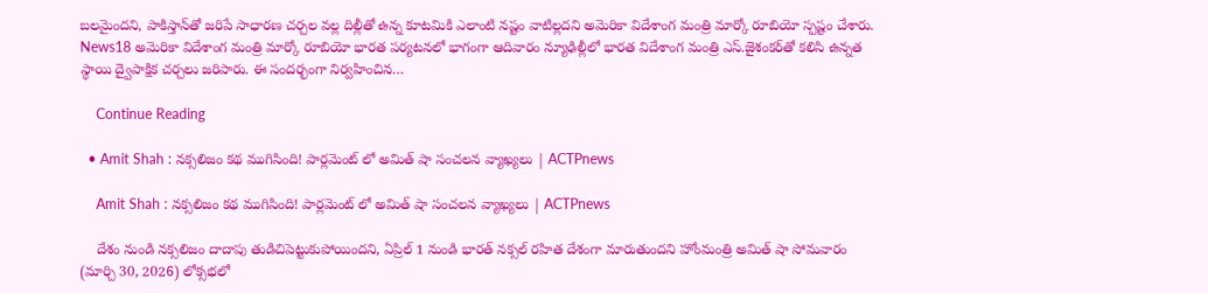బలమైందని, పాకిస్తాన్‌తో జరిపే సాధారణ చర్చల వల్ల దిల్లీతో ఉన్న కూటమికి ఎలాంటి నష్టం వాటిల్లదని అమెరికా విదేశాంగ మంత్రి మార్కో రూబియో స్పష్టం చేశారు. News18 అమెరికా విదేశాంగ మంత్రి మార్కో రూబియో భారత పర్యటనలో భాగంగా ఆదివారం న్యూఢిల్లీలో భారత విదేశాంగ మంత్రి ఎస్.జైశంకర్‌తో కలిసి ఉన్నత స్థాయి ద్వైపాక్షిక చర్చలు జరిపారు. ఈ సందర్భంగా నిర్వహించిన…

    Continue Reading

  • Amit Shah : నక్సలిజం కథ ముగిసింది! పార్లమెంట్ లో అమిత్ షా సంచలన వ్యాఖ్యలు | ACTPnews

    Amit Shah : నక్సలిజం కథ ముగిసింది! పార్లమెంట్ లో అమిత్ షా సంచలన వ్యాఖ్యలు | ACTPnews

    దేశం నుండి నక్సలిజం దాదాపు తుడిచిపెట్టుకుపోయిందని, ఏప్రిల్ 1 నుండి భారత్ నక్సల్ రహిత దేశంగా మారుతుందని హోంమంత్రి అమిత్ షా సోమవారం (మార్చి 30, 2026) లోక్సభలో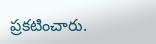ప్రకటించారు.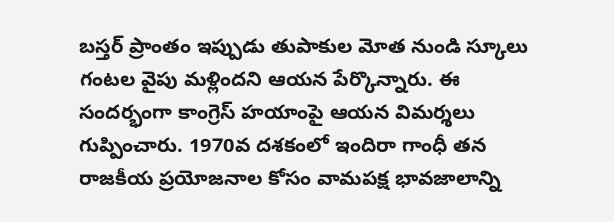బస్తర్ ప్రాంతం ఇప్పుడు తుపాకుల మోత నుండి స్కూలు గంటల వైపు మళ్లిందని ఆయన పేర్కొన్నారు. ఈ సందర్భంగా కాంగ్రెస్ హయాంపై ఆయన విమర్శలు గుప్పించారు. 1970వ దశకంలో ఇందిరా గాంధీ తన రాజకీయ ప్రయోజనాల కోసం వామపక్ష భావజాలాన్ని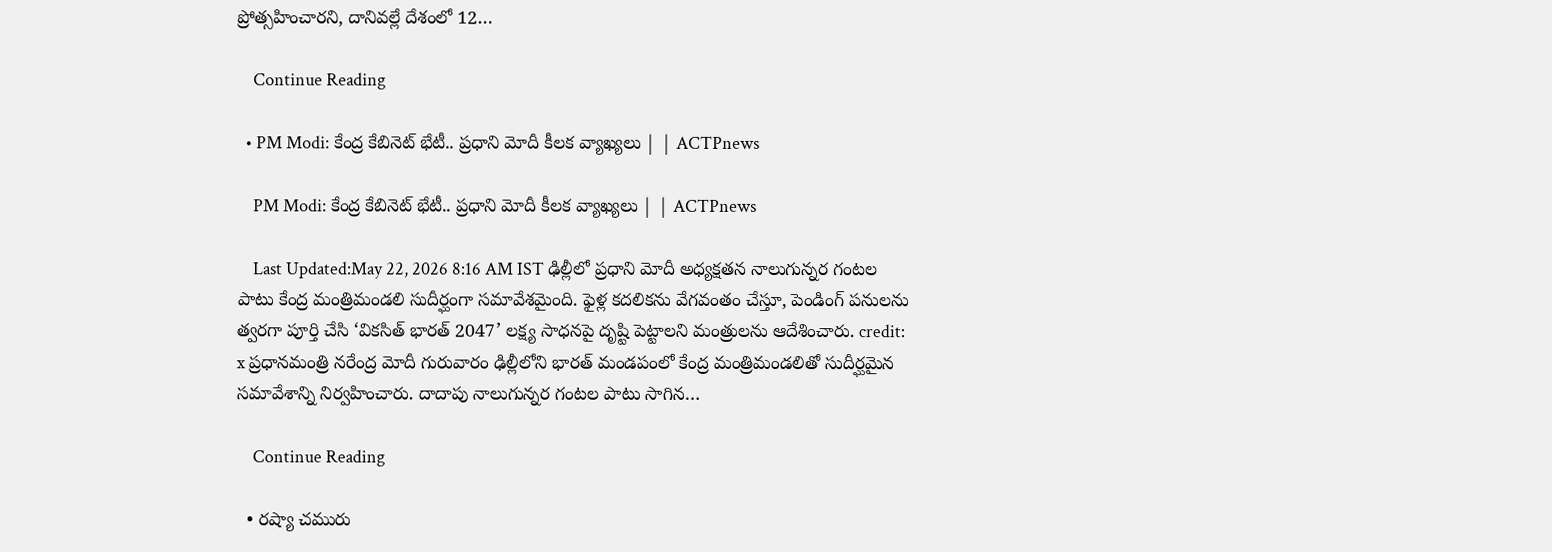ప్రోత్సహించారని, దానివల్లే దేశంలో 12…

    Continue Reading

  • PM Modi: కేంద్ర కేబినెట్‌ భేటీ.. ప్రధాని మోదీ కీలక వ్యాఖ్యలు | | ACTPnews

    PM Modi: కేంద్ర కేబినెట్‌ భేటీ.. ప్రధాని మోదీ కీలక వ్యాఖ్యలు | | ACTPnews

    Last Updated:May 22, 2026 8:16 AM IST ఢిల్లీలో ప్రధాని మోదీ అధ్యక్షతన నాలుగున్నర గంటల పాటు కేంద్ర మంత్రిమండలి సుదీర్ఘంగా సమావేశమైంది. ఫైళ్ల కదలికను వేగవంతం చేస్తూ, పెండింగ్ పనులను త్వరగా పూర్తి చేసి ‘వికసిత్ భారత్ 2047’ లక్ష్య సాధనపై దృష్టి పెట్టాలని మంత్రులను ఆదేశించారు. credit: x ప్రధానమంత్రి నరేంద్ర మోదీ గురువారం ఢిల్లీలోని భారత్ మండపంలో కేంద్ర మంత్రిమండలితో సుదీర్ఘమైన సమావేశాన్ని నిర్వహించారు. దాదాపు నాలుగున్నర గంటల పాటు సాగిన…

    Continue Reading

  • రష్యా చమురు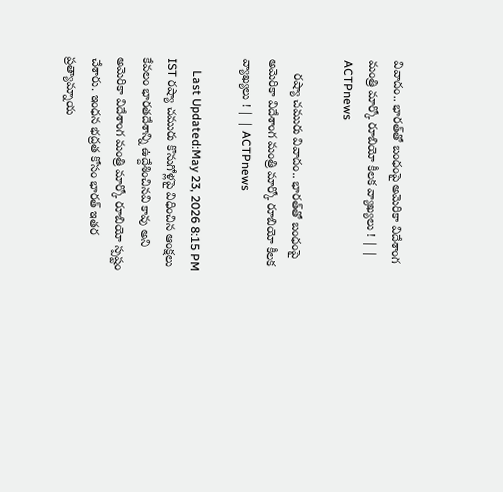వివాదం.. భారత్‌తో బంధంపై అమెరికా విదేశాంగ మంత్రి మార్కో రూబియో కీలక వ్యాఖ్యలు ! | | ACTPnews

    రష్యా చమురు వివాదం.. భారత్‌తో బంధంపై అమెరికా విదేశాంగ మంత్రి మార్కో రూబియో కీలక వ్యాఖ్యలు ! | | ACTPnews

    Last Updated:May 23, 2026 8:15 PM IST రష్యా చమురు కొనుగోళ్లపై విధించిన ఆంక్షలు కేవలం భారతదేశాన్ని ఉద్దేశించినవి కావు అని అమెరికా విదేశాంగ మంత్రి మార్కో రూబియో స్పష్టం చేశారు. ఇంధన భద్రత కోసం భారత్ ఇతర ప్రత్యామ్నాయ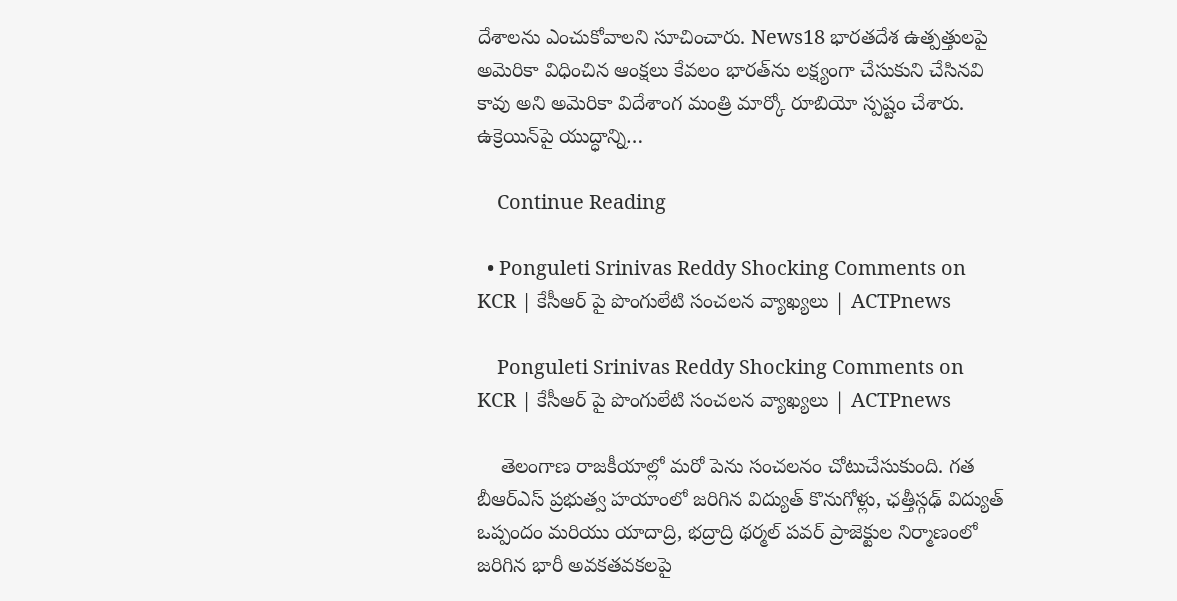దేశాలను ఎంచుకోవాలని సూచించారు. News18 భారతదేశ ఉత్పత్తులపై అమెరికా విధించిన ఆంక్షలు కేవలం భారత్‌ను లక్ష్యంగా చేసుకుని చేసినవి కావు అని అమెరికా విదేశాంగ మంత్రి మార్కో రూబియో స్పష్టం చేశారు. ఉక్రెయిన్‌పై యుద్ధాన్ని…

    Continue Reading

  • Ponguleti Srinivas Reddy Shocking Comments on KCR | కేసీఆర్ పై పొంగులేటి సంచలన వ్యాఖ్యలు | ACTPnews

    Ponguleti Srinivas Reddy Shocking Comments on KCR | కేసీఆర్ పై పొంగులేటి సంచలన వ్యాఖ్యలు | ACTPnews

    తెలంగాణ రాజకీయాల్లో మరో పెను సంచలనం చోటుచేసుకుంది. గత బీఆర్ఎస్ ప్రభుత్వ హయాంలో జరిగిన విద్యుత్ కొనుగోళ్లు, ఛత్తీస్గఢ్ విద్యుత్ ఒప్పందం మరియు యాదాద్రి, భద్రాద్రి థర్మల్ పవర్ ప్రాజెక్టుల నిర్మాణంలో జరిగిన భారీ అవకతవకలపై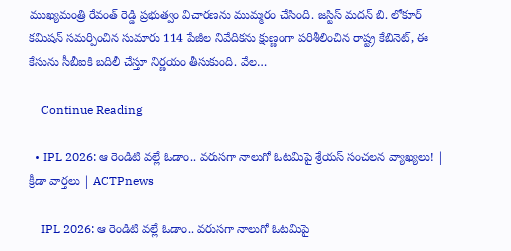ముఖ్యమంత్రి రేవంత్ రెడ్డి ప్రభుత్వం విచారణను ముమ్మరం చేసింది. జస్టిస్ మదన్ బి. లోకూర్ కమిషన్ సమర్పించిన సుమారు 114 పేజీల నివేదికను క్షుణ్ణంగా పరిశీలించిన రాష్ట్ర కేబినెట్, ఈ కేసును సీబీఐకి బదిలీ చేస్తూ నిర్ణయం తీసుకుంది. వేల…

    Continue Reading

  • IPL 2026: ఆ రెండిటి వల్లే ఓడాం.. వరుసగా నాలుగో ఓటమిపై శ్రేయస్ సంచలన వ్యాఖ్యలు! | క్రీడా వార్తలు | ACTPnews

    IPL 2026: ఆ రెండిటి వల్లే ఓడాం.. వరుసగా నాలుగో ఓటమిపై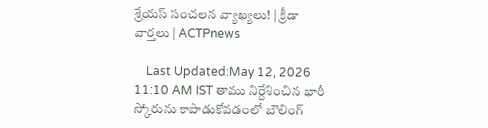శ్రేయస్ సంచలన వ్యాఖ్యలు! | క్రీడా వార్తలు | ACTPnews

    Last Updated:May 12, 2026 11:10 AM IST తాము నిర్దేశించిన భారీ స్కోరును కాపాడుకోవడంలో బౌలింగ్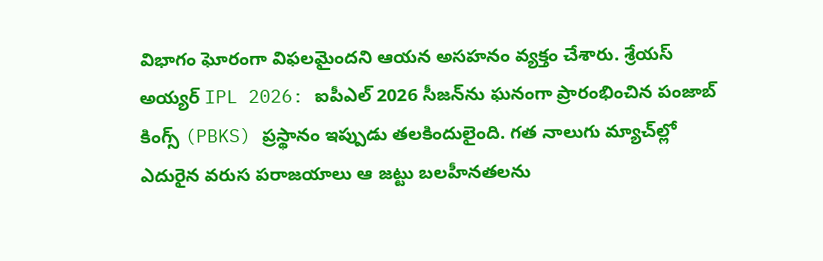విభాగం ఘోరంగా విఫలమైందని ఆయన అసహనం వ్యక్తం చేశారు. శ్రేయస్ అయ్యర్ IPL 2026: ఐపీఎల్ 2026 సీజన్‌ను ఘనంగా ప్రారంభించిన పంజాబ్ కింగ్స్ (PBKS) ప్రస్థానం ఇప్పుడు తలకిందులైంది. గత నాలుగు మ్యాచ్‌ల్లో ఎదురైన వరుస పరాజయాలు ఆ జట్టు బలహీనతలను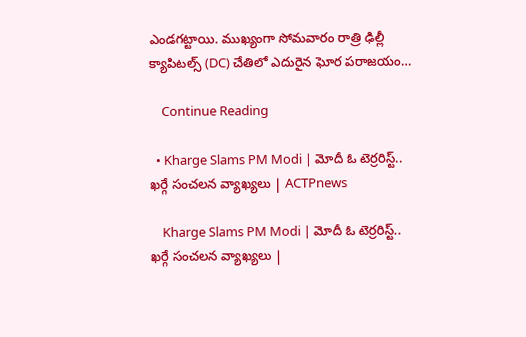ఎండగట్టాయి. ముఖ్యంగా సోమవారం రాత్రి ఢిల్లీ క్యాపిటల్స్ (DC) చేతిలో ఎదురైన ఘోర పరాజయం…

    Continue Reading

  • Kharge Slams PM Modi | మోదీ ఓ టెర్రరిస్ట్..  ఖర్గే సంచలన వ్యాఖ్యలు | ACTPnews

    Kharge Slams PM Modi | మోదీ ఓ టెర్రరిస్ట్.. ఖర్గే సంచలన వ్యాఖ్యలు |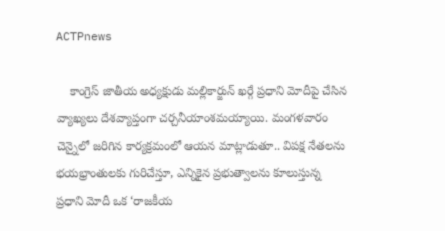ACTPnews

    కాంగ్రెస్ జాతీయ అధ్యక్షుడు మల్లికార్జున్ ఖర్గే ప్రధాని మోదీపై చేసిన వ్యాఖ్యలు దేశవ్యాప్తంగా చర్చనీయాంశమయ్యాయి. మంగళవారం చెన్నైలో జరిగిన కార్యక్రమంలో ఆయన మాట్లాడుతూ.. విపక్ష నేతలను భయభ్రాంతులకు గురిచేస్తూ, ఎన్నికైన ప్రభుత్వాలను కూలుస్తున్న ప్రధాని మోదీ ఒక ‘రాజకీయ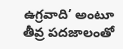ఉగ్రవాది’ అంటూ తీవ్ర పదజాలంతో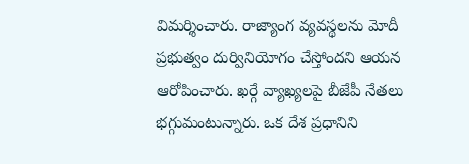విమర్శించారు. రాజ్యాంగ వ్యవస్థలను మోదీ ప్రభుత్వం దుర్వినియోగం చేస్తోందని ఆయన ఆరోపించారు. ఖర్గే వ్యాఖ్యలపై బీజేపీ నేతలు భగ్గుమంటున్నారు. ఒక దేశ ప్రధానిని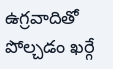ఉగ్రవాదితో పోల్చడం ఖర్గే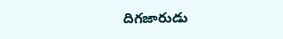దిగజారుడు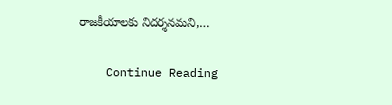రాజకీయాలకు నిదర్శనమని,…

    Continue Reading